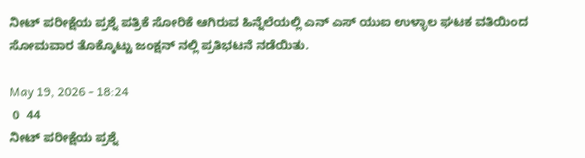ನೀಟ್ ಪರೀಕ್ಷೆಯ ಪ್ರಶ್ನೆ ಪತ್ರಿಕೆ ಸೋರಿಕೆ ಆಗಿರುವ ಹಿನ್ನೆಲೆಯಲ್ಲಿ ಎನ್ ಎಸ್ ಯುಐ ಉಳ್ಳಾಲ ಘಟಕ ವತಿಯಿಂದ ಸೋಮವಾರ ತೊಕ್ಕೊಟ್ಟು ಜಂಕ್ಷನ್ ನಲ್ಲಿ ಪ್ರತಿಭಟನೆ ನಡೆಯಿತು.

May 19, 2026 - 18:24
 0  44
ನೀಟ್ ಪರೀಕ್ಷೆಯ ಪ್ರಶ್ನೆ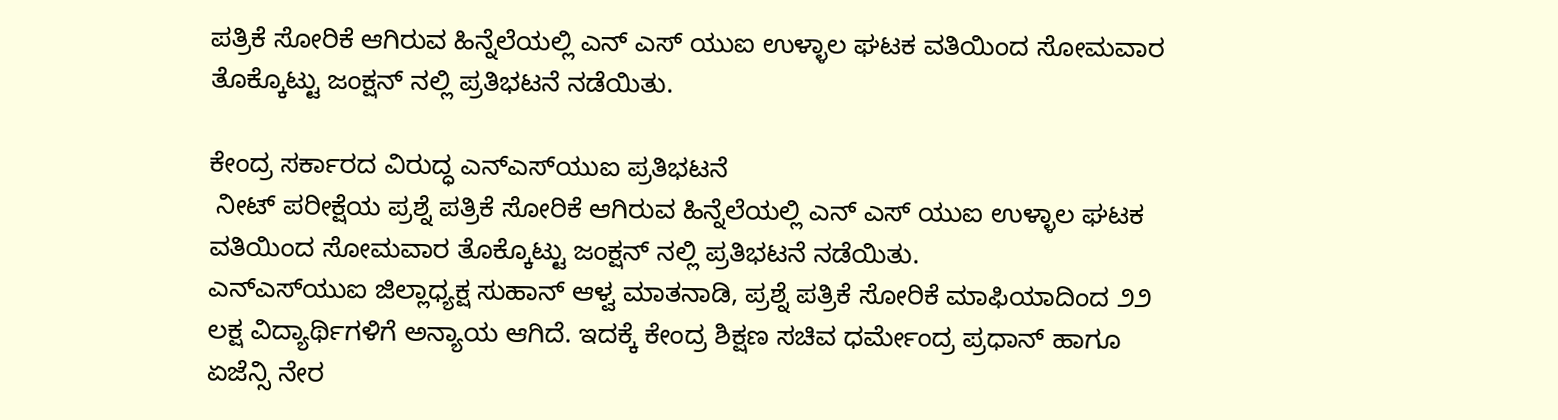ಪತ್ರಿಕೆ ಸೋರಿಕೆ ಆಗಿರುವ ಹಿನ್ನೆಲೆಯಲ್ಲಿ ಎನ್ ಎಸ್ ಯುಐ ಉಳ್ಳಾಲ ಘಟಕ ವತಿಯಿಂದ ಸೋಮವಾರ ತೊಕ್ಕೊಟ್ಟು ಜಂಕ್ಷನ್ ನಲ್ಲಿ ಪ್ರತಿಭಟನೆ ನಡೆಯಿತು.

ಕೇಂದ್ರ ಸರ್ಕಾರದ ವಿರುದ್ಧ ಎನ್‌ಎಸ್‌ಯುಐ ಪ್ರತಿಭಟನೆ
 ನೀಟ್ ಪರೀಕ್ಷೆಯ ಪ್ರಶ್ನೆ ಪತ್ರಿಕೆ ಸೋರಿಕೆ ಆಗಿರುವ ಹಿನ್ನೆಲೆಯಲ್ಲಿ ಎನ್ ಎಸ್ ಯುಐ ಉಳ್ಳಾಲ ಘಟಕ ವತಿಯಿಂದ ಸೋಮವಾರ ತೊಕ್ಕೊಟ್ಟು ಜಂಕ್ಷನ್ ನಲ್ಲಿ ಪ್ರತಿಭಟನೆ ನಡೆಯಿತು.
ಎನ್‌ಎಸ್‌ಯುಐ ಜಿಲ್ಲಾಧ್ಯಕ್ಷ ಸುಹಾನ್ ಆಳ್ವ ಮಾತನಾಡಿ, ಪ್ರಶ್ನೆ ಪತ್ರಿಕೆ ಸೋರಿಕೆ ಮಾಫಿಯಾದಿಂದ ೨೨ ಲಕ್ಷ ವಿದ್ಯಾರ್ಥಿಗಳಿಗೆ ಅನ್ಯಾಯ ಆಗಿದೆ. ಇದಕ್ಕೆ ಕೇಂದ್ರ ಶಿಕ್ಷಣ ಸಚಿವ ಧರ್ಮೇಂದ್ರ ಪ್ರಧಾನ್ ಹಾಗೂ ಏಜೆನ್ಸಿ ನೇರ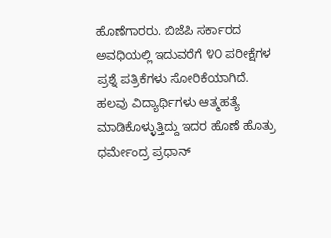ಹೊಣೆಗಾರರು. ಬಿಜೆಪಿ ಸರ್ಕಾರದ ಅವಧಿಯಲ್ಲಿ ಇದುವರೆಗೆ ೪೦ ಪರೀಕ್ಷೆಗಳ ಪ್ರಶ್ನೆ ಪತ್ರಿಕೆಗಳು ಸೋರಿಕೆಯಾಗಿದೆ. ಹಲವು ವಿದ್ಯಾರ್ಥಿಗಳು ಆತ್ಮಹತ್ಯೆ ಮಾಡಿಕೊಳ್ಳುತ್ತಿದ್ದು ಇದರ ಹೊಣೆ ಹೊತ್ರು ಧರ್ಮೇಂದ್ರ ಪ್ರಧಾನ್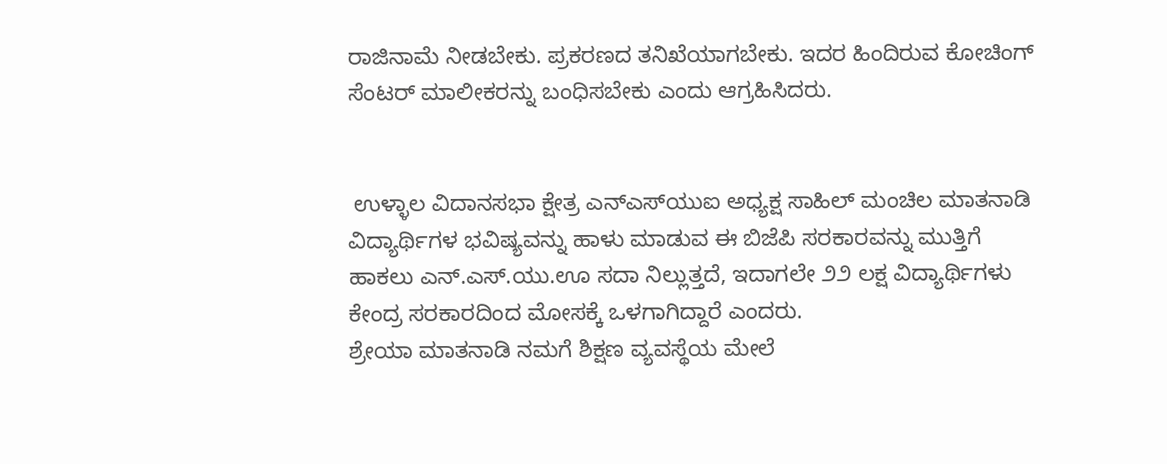ರಾಜಿನಾಮೆ ನೀಡಬೇಕು. ಪ್ರಕರಣದ ತನಿಖೆಯಾಗಬೇಕು. ಇದರ ಹಿಂದಿರುವ ಕೋಚಿಂಗ್ ಸೆಂಟರ್ ಮಾಲೀಕರನ್ನು ಬಂಧಿಸಬೇಕು ಎಂದು ಆಗ್ರಹಿಸಿದರು.


 ಉಳ್ಳಾಲ ವಿದಾನಸಭಾ ಕ್ಷೇತ್ರ ಎನ್‌ಎಸ್‌ಯುಐ ಅಧ್ಯಕ್ಷ ಸಾಹಿಲ್ ಮಂಚಿಲ ಮಾತನಾಡಿ ವಿದ್ಯಾರ್ಥಿಗಳ ಭವಿಷ್ಯವನ್ನು ಹಾಳು ಮಾಡುವ ಈ ಬಿಜೆಪಿ ಸರಕಾರವನ್ನು ಮುತ್ತಿಗೆ ಹಾಕಲು ಎನ್.ಎಸ್.ಯು.ಊ ಸದಾ ನಿಲ್ಲುತ್ತದೆ, ಇದಾಗಲೇ ೨೨ ಲಕ್ಷ ವಿದ್ಯಾರ್ಥಿಗಳು ಕೇಂದ್ರ ಸರಕಾರದಿಂದ ಮೋಸಕ್ಕೆ ಒಳಗಾಗಿದ್ದಾರೆ ಎಂದರು.
ಶ್ರೇಯಾ ಮಾತನಾಡಿ ನಮಗೆ ಶಿಕ್ಷಣ ವ್ಯವಸ್ಥೆಯ ಮೇಲೆ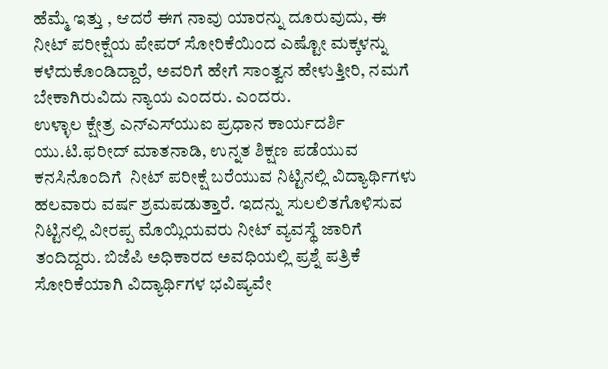ಹೆಮ್ಮೆ ಇತ್ತು , ಆದರೆ ಈಗ ನಾವು ಯಾರನ್ನು ದೂರುವುದು, ಈ ನೀಟ್ ಪರೀಕ್ಷೆಯ ಪೇಪರ್ ಸೋರಿಕೆಯಿಂದ ಎಷ್ಟೋ ಮಕ್ಕಳನ್ನು ಕಳೆದುಕೊಂಡಿದ್ದಾರೆ, ಅವರಿಗೆ ಹೇಗೆ ಸಾಂತ್ವನ ಹೇಳುತ್ತೀರಿ, ನಮಗೆ ಬೇಕಾಗಿರುವಿದು ನ್ಯಾಯ ಎಂದರು. ಎಂದರು.
ಉಳ್ಳಾಲ ಕ್ಷೇತ್ರ ಎನ್‌ಎಸ್‌ಯುಐ ಪ್ರಧಾನ ಕಾರ್ಯದರ್ಶಿ ಯು.ಟಿ.ಫರೀದ್ ಮಾತನಾಡಿ, ಉನ್ನತ ಶಿಕ್ಷಣ ಪಡೆಯುವ ಕನಸಿನೊಂದಿಗೆ  ನೀಟ್ ಪರೀಕ್ಷೆ ಬರೆಯುವ ನಿಟ್ಟಿನಲ್ಲಿ ವಿದ್ಯಾರ್ಥಿಗಳು ಹಲವಾರು ವರ್ಷ ಶ್ರಮಪಡುತ್ತಾರೆ. ಇದನ್ನು ಸುಲಲಿತಗೊಳಿಸುವ ನಿಟ್ಟಿನಲ್ಲಿ ವೀರಪ್ಪ ಮೊಯ್ಲಿಯವರು ನೀಟ್ ವ್ಯವಸ್ಥೆ ಜಾರಿಗೆ ತಂದಿದ್ದರು. ಬಿಜೆಪಿ ಅಧಿಕಾರದ ಅವಧಿಯಲ್ಲಿ ಪ್ರಶ್ನೆ ಪತ್ರಿಕೆ ಸೋರಿಕೆಯಾಗಿ ವಿದ್ಯಾರ್ಥಿಗಳ ಭವಿಷ್ಯವೇ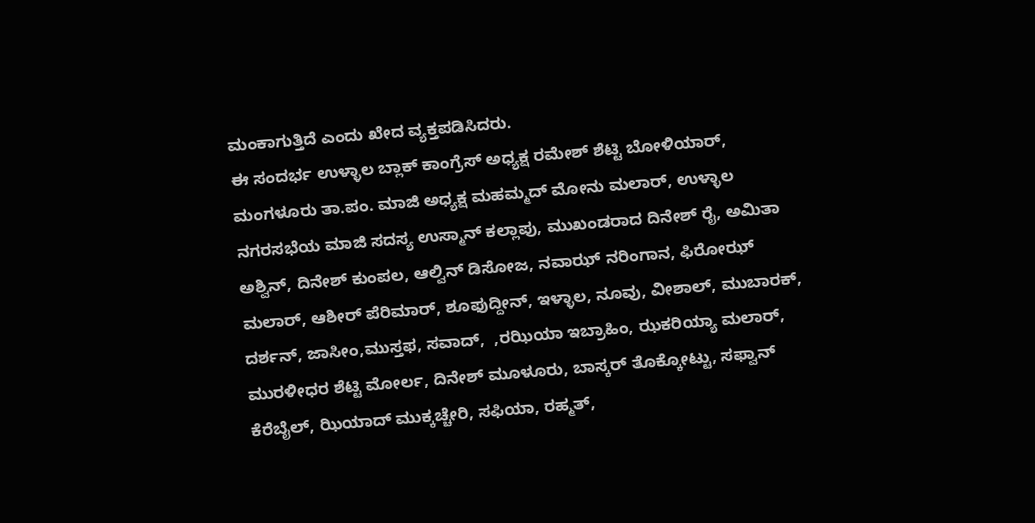ಮಂಕಾಗುತ್ತಿದೆ ಎಂದು ಖೇದ ವ್ಯಕ್ತಪಡಿಸಿದರು.
ಈ ಸಂದರ್ಭ ಉಳ್ಳಾಲ ಬ್ಲಾಕ್ ಕಾಂಗ್ರೆಸ್ ಅಧ್ಯಕ್ಷ ರಮೇಶ್ ಶೆಟ್ಟಿ ಬೋಳಿಯಾರ್,  ಮಂಗಳೂರು ತಾ.ಪಂ. ಮಾಜಿ ಅಧ್ಯಕ್ಷ ಮಹಮ್ಮದ್ ಮೋನು ಮಲಾರ್, ಉಳ್ಳಾಲ ನಗರಸಭೆಯ ಮಾಜಿ ಸದಸ್ಯ ಉಸ್ಮಾನ್ ಕಲ್ಲಾಪು, ಮುಖಂಡರಾದ ದಿನೇಶ್ ರೈ, ಅಮಿತಾ ಅಶ್ವಿನ್, ದಿನೇಶ್ ಕುಂಪಲ, ಆಲ್ವಿನ್ ಡಿಸೋಜ, ನವಾಝ್ ನರಿಂಗಾನ, ಫಿರೋಝ್ ಮಲಾರ್, ಆಶೀರ್ ಪೆರಿಮಾರ್, ಶೂಫುದ್ದೀನ್, ಇಳ್ಳಾಲ, ನೂವು, ವೀಶಾಲ್, ಮುಬಾರಕ್, ದರ್ಶನ್, ಜಾಸೀಂ,ಮುಸ್ತಫ, ಸವಾದ್,  ,ರಝಿಯಾ ಇಬ್ರಾಹಿಂ, ಝಕರಿಯ್ಯಾ ಮಲಾರ್, ಮುರಳೀಧರ ಶೆಟ್ಟಿ ಮೋರ್ಲ, ದಿನೇಶ್ ಮೂಳೂರು, ಬಾಸ್ಕರ್ ತೊಕ್ಕೋಟ್ಟು, ಸಫ್ವಾನ್ ಕೆರೆಬೈಲ್, ಝಿಯಾದ್ ಮುಕ್ಕಚ್ಚೇರಿ, ಸಫಿಯಾ, ರಹ್ಮತ್,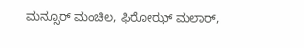ಮನ್ಸೂರ್ ಮಂಚಿಲ, ಫಿರೋಝ್ ಮಲಾರ್,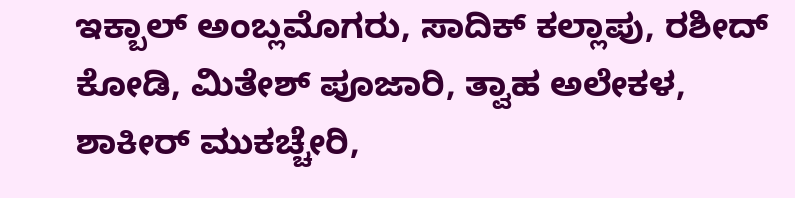ಇಕ್ಬಾಲ್ ಅಂಬ್ಲಮೊಗರು, ಸಾದಿಕ್ ಕಲ್ಲಾಪು, ರಶೀದ್ ಕೋಡಿ, ಮಿತೇಶ್ ಪೂಜಾರಿ, ತ್ವಾಹ ಅಲೇಕಳ, ಶಾಕೀರ್ ಮುಕಚ್ಚೇರಿ,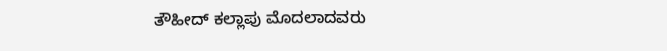ತೌಹೀದ್ ಕಲ್ಲಾಪು ಮೊದಲಾದವರು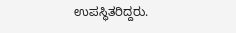ಉಪಸ್ಥಿತರಿದ್ದರು.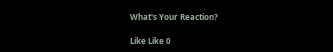What's Your Reaction?

Like Like 0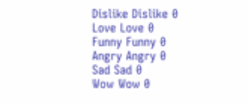Dislike Dislike 0
Love Love 0
Funny Funny 0
Angry Angry 0
Sad Sad 0
Wow Wow 0